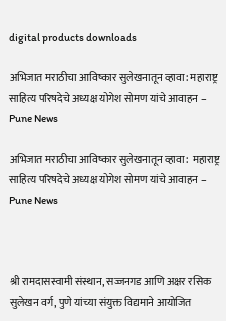digital products downloads

अभिजात मराठीचा आविष्कार सुलेखनातून व्हावा: महाराष्ट्र साहित्य परिषदेचे अध्यक्ष योगेश सोमण यांचे आवाहन – Pune News

अभिजात मराठीचा आविष्कार सुलेखनातून व्हावा:  महाराष्ट्र साहित्य परिषदेचे अध्यक्ष योगेश सोमण यांचे आवाहन – Pune News



श्री रामदासस्वामी संस्थान, सज्जनगड आणि अक्षर रसिक सुलेखन वर्ग, पुणे यांच्या संयुक्त विद्यमाने आयोजित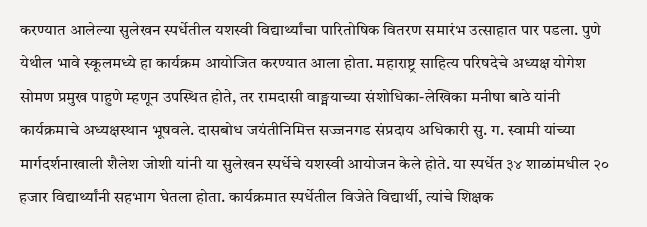करण्यात आलेल्या सुलेखन स्पर्धेतील यशस्वी विद्यार्थ्यांचा पारितोषिक वितरण समारंभ उत्साहात पार पडला. पुणे येथील भावे स्कूलमध्ये हा कार्यक्रम आयोजित करण्यात आला होता. महाराष्ट्र साहित्य परिषदेचे अध्यक्ष योगेश सोमण प्रमुख पाहुणे म्हणून उपस्थित होते, तर रामदासी वाङ्मयाच्या संशोधिका-लेखिका मनीषा बाठे यांनी कार्यक्रमाचे अध्यक्षस्थान भूषवले. दासबोध जयंतीनिमित्त सज्जनगड संप्रदाय अधिकारी सु. ग. स्वामी यांच्या मार्गदर्शनाखाली शैलेश जोशी यांनी या सुलेखन स्पर्धेचे यशस्वी आयोजन केले होते. या स्पर्धेत ३४ शाळांमधील २० हजार विद्यार्थ्यांनी सहभाग घेतला होता. कार्यक्रमात स्पर्धेतील विजेते विद्यार्थी, त्यांचे शिक्षक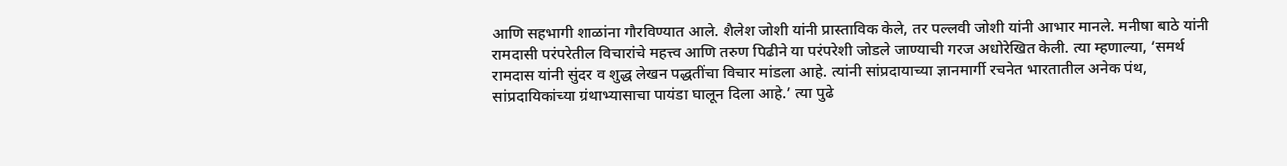आणि सहभागी शाळांना गौरविण्यात आले. शैलेश जोशी यांनी प्रास्ताविक केले, तर पल्लवी जोशी यांनी आभार मानले. मनीषा बाठे यांनी रामदासी परंपरेतील विचारांचे महत्त्व आणि तरुण पिढीने या परंपरेशी जोडले जाण्याची गरज अधोरेखित केली. त्या म्हणाल्या, ‘समर्थ रामदास यांनी सुंदर व शुद्ध लेखन पद्धतींचा विचार मांडला आहे. त्यांनी सांप्रदायाच्या ज्ञानमार्गी रचनेत भारतातील अनेक पंथ, सांप्रदायिकांच्या ग्रंथाभ्यासाचा पायंडा घालून दिला आहे.’ त्या पुढे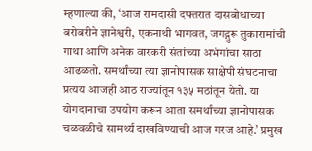म्हणाल्या की, ‘आज रामदासी दफ्तरात दासबोधाच्या बरोबरीने ज्ञानेश्वरी, एकनाथी भागवत, जगद्गुरू तुकारामांची गाथा आणि अनेक वारकरी संतांच्या अभंगांचा साठा आढळतो. समर्थांच्या त्या ज्ञानोपासक साक्षेपी संघटनाचा प्रत्यय आजही आठ राज्यांतून १३५ मठांतून येतो. या योगदानाचा उपयोग करून आता समर्थांच्या ज्ञानोपासक चळवळीचे सामर्थ्य दाखविण्याची आज गरज आहे.’ प्रमुख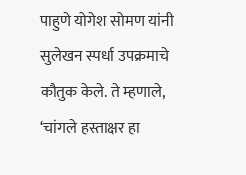पाहुणे योगेश सोमण यांनी सुलेखन स्पर्धा उपक्रमाचे कौतुक केले. ते म्हणाले, ‘चांगले हस्ताक्षर हा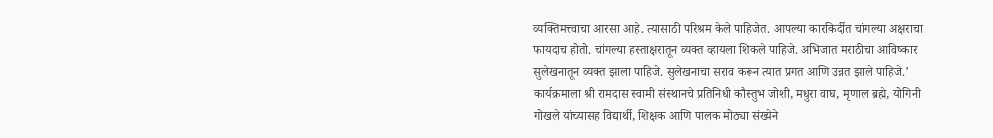व्यक्तिमत्त्वाचा आरसा आहे. त्यासाठी परिश्रम केले पाहिजेत. आपल्या कारकिर्दीत चांगल्या अक्षराचा फायदाच होतो. चांगल्या हस्ताक्षरातून व्यक्त व्हायला शिकले पाहिजे. अभिजात मराठीचा आविष्कार सुलेखनातून व्यक्त झाला पाहिजे. सुलेखनाचा सराव करून त्यात प्रगत आणि उन्नत झाले पाहिजे.’ कार्यक्रमाला श्री रामदास स्वामी संस्थानचे प्रतिनिधी कौस्तुभ जोशी, मधुरा वाघ, मृणाल ब्रह्मे, योगिनी गोखले यांच्यासह विद्यार्थी, शिक्षक आणि पालक मोठ्या संख्येने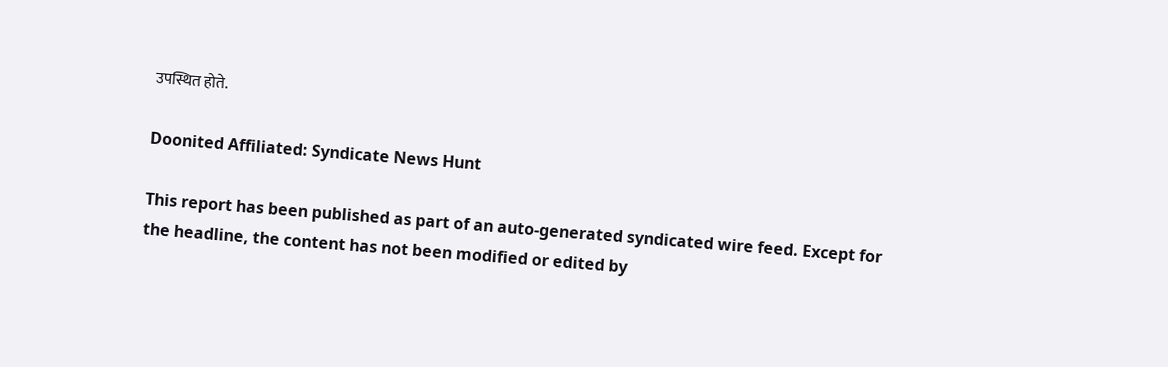उपस्थित होते.

Doonited Affiliated: Syndicate News Hunt

This report has been published as part of an auto-generated syndicated wire feed. Except for the headline, the content has not been modified or edited by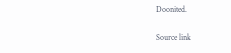Doonited.

Source link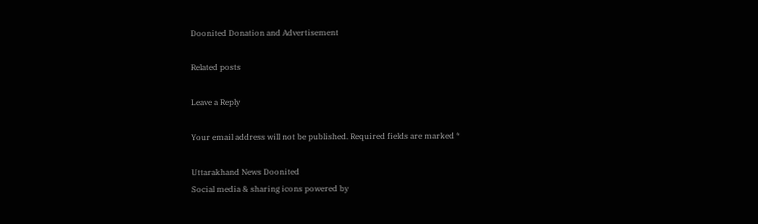Doonited Donation and Advertisement

Related posts

Leave a Reply

Your email address will not be published. Required fields are marked *

Uttarakhand News Doonited
Social media & sharing icons powered by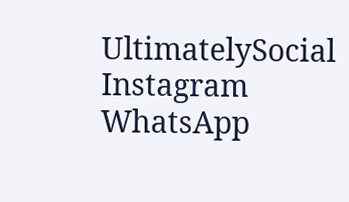UltimatelySocial
Instagram
WhatsApp